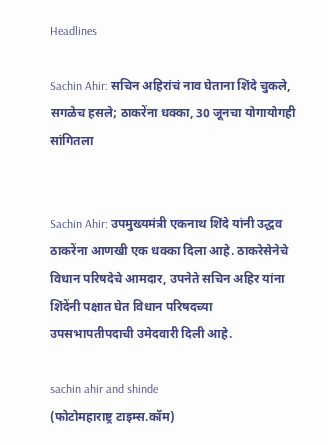Headlines

Sachin Ahir: सचिन अहिरांचं नाव घेताना शिंदे चुकले, सगळेच हसले; ठाकरेंना धक्का, 30 जूनचा योगायोगही सांगितला


Sachin Ahir: उपमुख्यमंत्री एकनाथ शिंदे यांनी उद्धव ठाकरेंना आणखी एक धक्का दिला आहे. ठाकरेसेनेचे विधान परिषदेचे आमदार, उपनेते सचिन अहिर यांना शिंदेंनी पक्षात घेत विधान परिषदच्या उपसभापतीपदाची उमेदवारी दिली आहे.

sachin ahir and shinde
(फोटोमहाराष्ट्र टाइम्स.कॉम)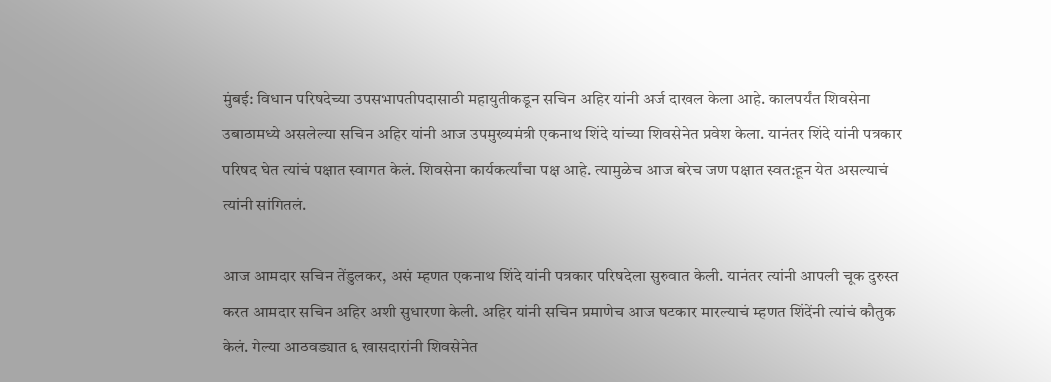मुंबई: विधान परिषदेच्या उपसभापतीपदासाठी महायुतीकडून सचिन अहिर यांनी अर्ज दाखल केला आहे. कालपर्यंत शिवसेना उबाठामध्ये असलेल्या सचिन अहिर यांनी आज उपमुख्यमंत्री एकनाथ शिंदे यांच्या शिवसेनेत प्रवेश केला. यानंतर शिंदे यांनी पत्रकार परिषद घेत त्यांचं पक्षात स्वागत केलं. शिवसेना कार्यकर्त्यांचा पक्ष आहे. त्यामुळेच आज बरेच जण पक्षात स्वत:हून येत असल्याचं त्यांनी सांगितलं.

आज आमदार सचिन तेंडुलकर, असं म्हणत एकनाथ शिंदे यांनी पत्रकार परिषदेला सुरुवात केली. यानंतर त्यांनी आपली चूक दुरुस्त करत आमदार सचिन अहिर अशी सुधारणा केली. अहिर यांनी सचिन प्रमाणेच आज षटकार मारल्याचं म्हणत शिंदेंनी त्यांचं कौतुक केलं. गेल्या आठवड्यात ६ खासदारांनी शिवसेनेत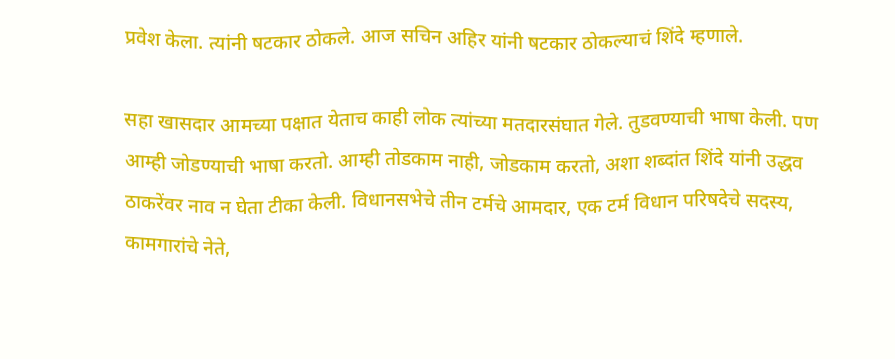प्रवेश केला. त्यांनी षटकार ठोकले. आज सचिन अहिर यांनी षटकार ठोकल्याचं शिंदे म्हणाले.

सहा खासदार आमच्या पक्षात येताच काही लोक त्यांच्या मतदारसंघात गेले. तुडवण्याची भाषा केली. पण आम्ही जोडण्याची भाषा करतो. आम्ही तोडकाम नाही, जोडकाम करतो, अशा शब्दांत शिंदे यांनी उद्धव ठाकरेंवर नाव न घेता टीका केली. विधानसभेचे तीन टर्मचे आमदार, एक टर्म विधान परिषदेचे सदस्य, कामगारांचे नेते,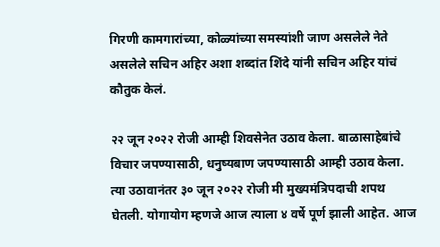गिरणी कामगारांच्या, कोळ्यांच्या समस्यांशी जाण असलेले नेते असलेले सचिन अहिर अशा शब्दांत शिंदे यांनी सचिन अहिर यांचं कौतुक केलं.

२२ जून २०२२ रोजी आम्ही शिवसेनेत उठाव केला. बाळासाहेबांचे विचार जपण्यासाठी, धनुष्यबाण जपण्यासाठी आम्ही उठाव केला. त्या उठावानंतर ३० जून २०२२ रोजी मी मुख्यमंत्रि‍पदाची शपथ घेतली. योगायोग म्हणजे आज त्याला ४ वर्षे पूर्ण झाली आहेत. आज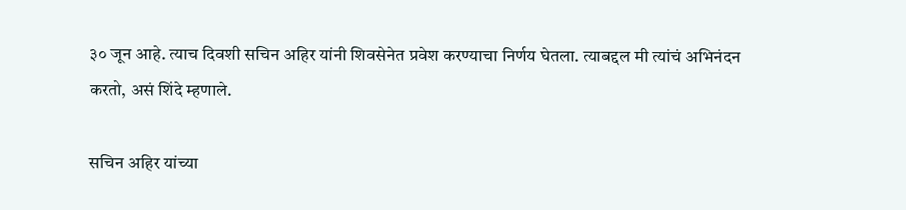३० जून आहे. त्याच दिवशी सचिन अहिर यांनी शिवसेनेत प्रवेश करण्याचा निर्णय घेतला. त्याबद्दल मी त्यांचं अभिनंदन करतो, असं शिंदे म्हणाले.

सचिन अहिर यांच्या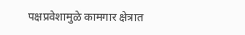पक्षप्रवेशामुळे कामगार क्षेत्रात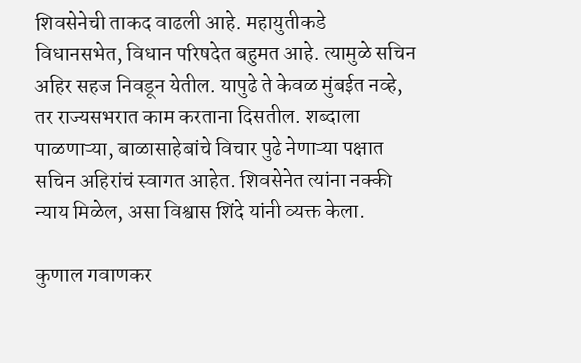शिवसेनेची ताकद वाढली आहे. महायुतीकडे विधानसभेत, विधान परिषदेत बहुमत आहे. त्यामुळे सचिन अहिर सहज निवडून येतील. यापुढे ते केवळ मुंबईत नव्हे, तर राज्यसभरात काम करताना दिसतील. शब्दाला पाळणाऱ्या, बाळासाहेबांचे विचार पुढे नेणाऱ्या पक्षात सचिन अहिरांचं स्वागत आहेत. शिवसेनेत त्यांना नक्की न्याय मिळेल, असा विश्वास शिंदे यांनी व्यक्त केला.

कुणाल गवाणकर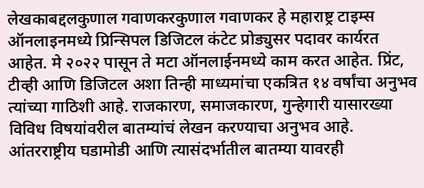लेखकाबद्दलकुणाल गवाणकरकुणाल गवाणकर हे महाराष्ट्र टाइम्स ऑनलाइनमध्ये प्रिन्सिपल डिजिटल कंटेट प्रोड्युसर पदावर कार्यरत आहेत. मे २०२२ पासून ते मटा ऑनलाईनमध्ये काम करत आहेत. प्रिंट, टीव्ही आणि डिजिटल अशा तिन्ही माध्यमांचा एकत्रित १४ वर्षांचा अनुभव त्यांच्या गाठिशी आहे. राजकारण, समाजकारण, गुन्हेगारी यासारख्या विविध विषयांवरील बातम्यांचं लेखन करण्याचा अनुभव आहे. आंतरराष्ट्रीय घडामोडी आणि त्यासंदर्भातील बातम्या यावरही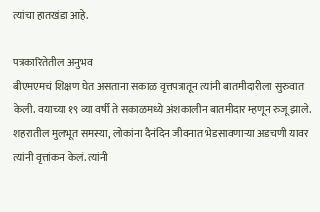त्यांचा हातखंडा आहे.

पत्रकारितेतील अनुभव
बीएमएमचं शिक्षण घेत असताना सकाळ वृत्तपत्रातून त्यांनी बातमीदारीला सुरुवात केली. वयाच्या १९ व्या वर्षी ते सकाळमध्ये अंशकालीन बातमीदार म्हणून रुजू झाले. शहरातील मुलभूत समस्या, लोकांना दैनंदिन जीवनात भेडसावणाऱ्या अडचणी यावर त्यांनी वृत्तांकन केलं. त्यांनी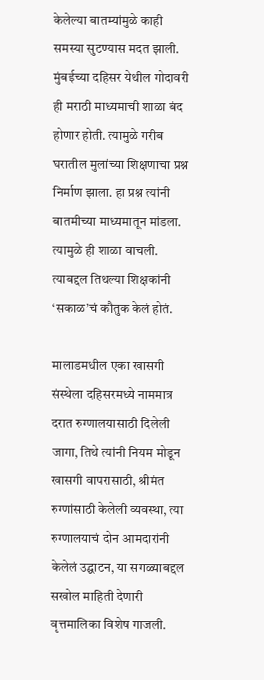केलेल्या बातम्यांमुळे काही समस्या सुटण्यास मदत झाली. मुंबईच्या दहिसर येथील गोदावरी ही मराठी माध्यमाची शाळा बंद होणार होती. त्यामुळे गरीब घरातील मुलांच्या शिक्षणाचा प्रश्न निर्माण झाला. हा प्रश्न त्यांनी बातमीच्या माध्यमातून मांडला. त्यामुळे ही शाळा वाचली. त्याबद्दल तिथल्या शिक्षकांनी ‘सकाळ’चं कौतुक केलं होतं.

मालाडमधील एका खासगी संस्थेला दहिसरमध्ये नाममात्र दरात रुग्णालयासाठी दिलेली जागा, तिथे त्यांनी नियम मोडून खासगी वापरासाठी, श्रीमंत रुग्णांसाठी केलेली व्यवस्था, त्या रुग्णालयाचं दोन आमदारांनी केलेलं उद्घाटन, या सगळ्याबद्दल सखोल माहिती देणारी वृत्तमालिका विशेष गाजली.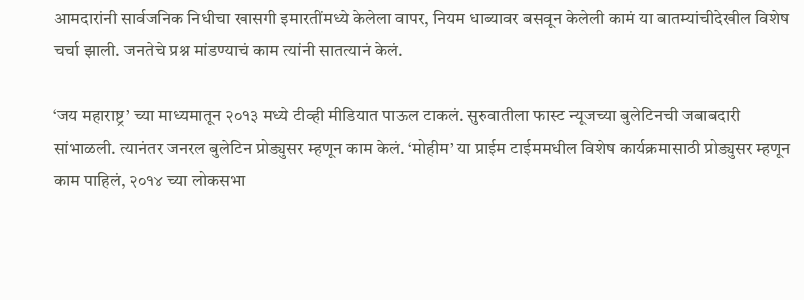आमदारांनी सार्वजनिक निधीचा खासगी इमारतींमध्ये केलेला वापर, नियम धाब्यावर बसवून केलेली कामं या बातम्यांचीदेखील विशेष चर्चा झाली. जनतेचे प्रश्न मांडण्याचं काम त्यांनी सातत्यानं केलं.

‘जय महाराष्ट्र’ च्या माध्यमातून २०१३ मध्ये टीव्ही मीडियात पाऊल टाकलं. सुरुवातीला फास्ट न्यूजच्या बुलेटिनची जबाबदारी सांभाळली. त्यानंतर जनरल बुलेटिन प्रोड्युसर म्हणून काम केलं. ‘मोहीम’ या प्राईम टाईममधील विशेष कार्यक्रमासाठी प्रोड्युसर म्हणून काम पाहिलं, २०१४ च्या लोकसभा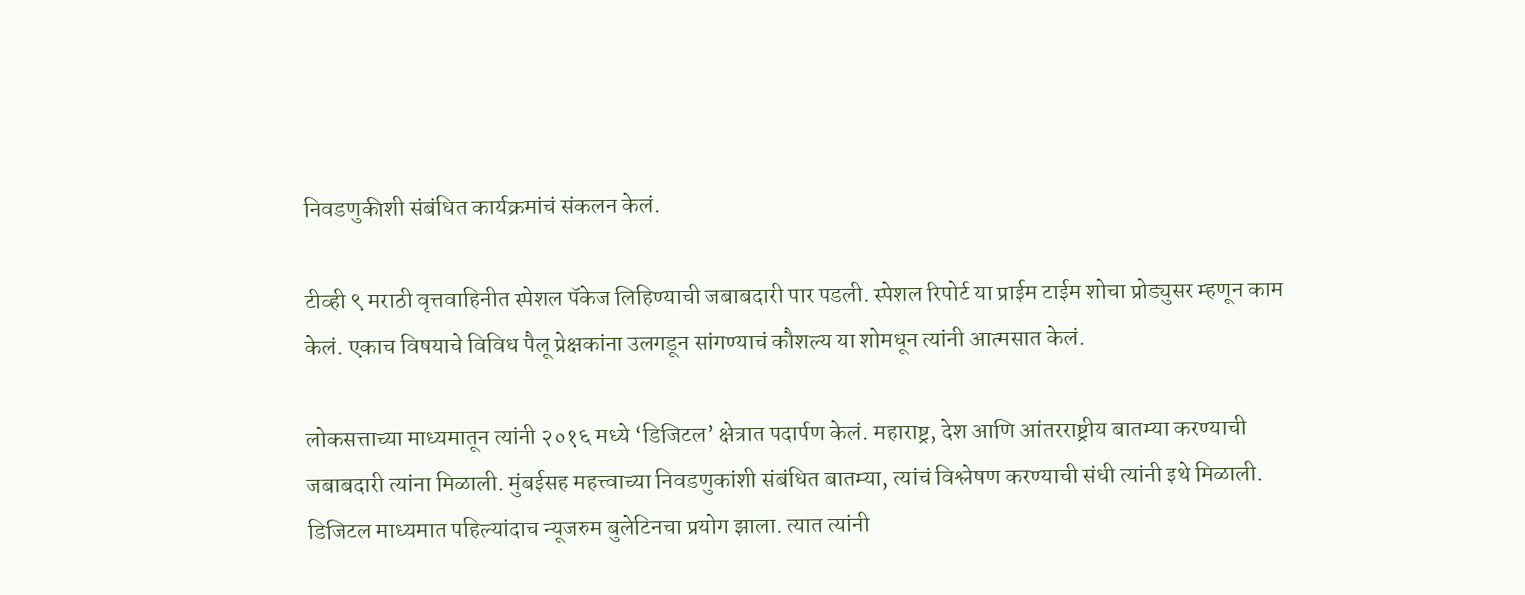निवडणुकीशी संबंधित कार्यक्रमांचं संकलन केलं.

टीव्ही ९ मराठी वृत्तवाहिनीत स्पेशल पॅकेज लिहिण्याची जबाबदारी पार पडली. स्पेशल रिपोर्ट या प्राईम टाईम शोचा प्रोड्युसर म्हणून काम केलं. एकाच विषयाचे विविध पैलू प्रेक्षकांना उलगडून सांगण्याचं कौशल्य या शोमधून त्यांनी आत्मसात केलं.

लोकसत्ताच्या माध्यमातून त्यांनी २०१६ मध्ये ‘डिजिटल’ क्षेत्रात पदार्पण केलं. महाराष्ट्र, देश आणि आंतरराष्ट्रीय बातम्या करण्याची जबाबदारी त्यांना मिळाली. मुंबईसह महत्त्वाच्या निवडणुकांशी संबंधित बातम्या, त्यांचं विश्लेषण करण्याची संधी त्यांनी इथे मिळाली. डिजिटल माध्यमात पहिल्यांदाच न्यूजरुम बुलेटिनचा प्रयोग झाला. त्यात त्यांनी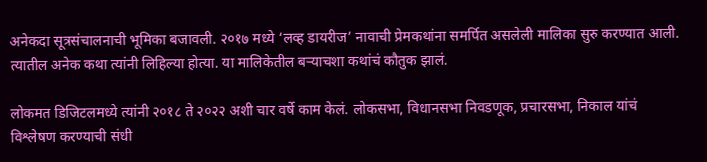अनेकदा सूत्रसंचालनाची भूमिका बजावली. २०१७ मध्ये ‘लव्ह डायरीज’ नावाची प्रेमकथांना समर्पित असलेली मालिका सुरु करण्यात आली. त्यातील अनेक कथा त्यांनी लिहिल्या होत्या. या मालिकेतील बऱ्याचशा कथांचं कौतुक झालं.

लोकमत डिजिटलमध्ये त्यांनी २०१८ ते २०२२ अशी चार वर्षे काम केलं. लोकसभा, विधानसभा निवडणूक, प्रचारसभा, निकाल यांचं विश्लेषण करण्याची संधी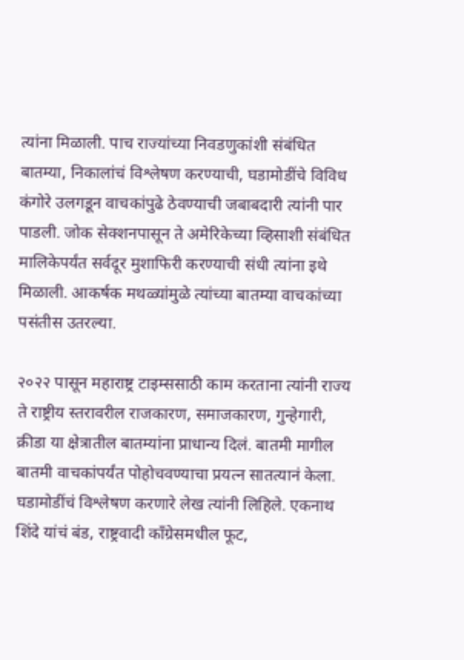त्यांना मिळाली. पाच राज्यांच्या निवडणुकांशी संबंधित बातम्या, निकालांचं विश्लेषण करण्याची, घडामोडींचे विविध कंगोरे उलगडून वाचकांपुढे ठेवण्याची जबाबदारी त्यांनी पार पाडली. जोक सेक्शनपासून ते अमेरिकेच्या व्हिसाशी संबंधित मालिकेपर्यंत सर्वदूर मुशाफिरी करण्याची संधी त्यांना इथे मिळाली. आकर्षक मथळ्यांमुळे त्यांच्या बातम्या वाचकांच्या पसंतीस उतरल्या.

२०२२ पासून महाराष्ट्र टाइम्ससाठी काम करताना त्यांनी राज्य ते राष्ट्रीय स्तरावरील राजकारण, समाजकारण, गुन्हेगारी, क्रीडा या क्षेत्रातील बातम्यांना प्राधान्य दिलं. बातमी मागील बातमी वाचकांपर्यंत पोहोचवण्याचा प्रयत्न सातत्यानं केला. घडामोडींचं विश्लेषण करणारे लेख त्यांनी लिहिले. एकनाथ शिंदे यांचं बंड, राष्ट्रवादी काँग्रेसमधील फूट,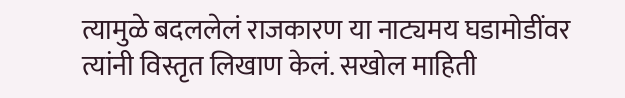त्यामुळे बदललेलं राजकारण या नाट्यमय घडामोडींवर त्यांनी विस्तृत लिखाण केलं. सखोल माहिती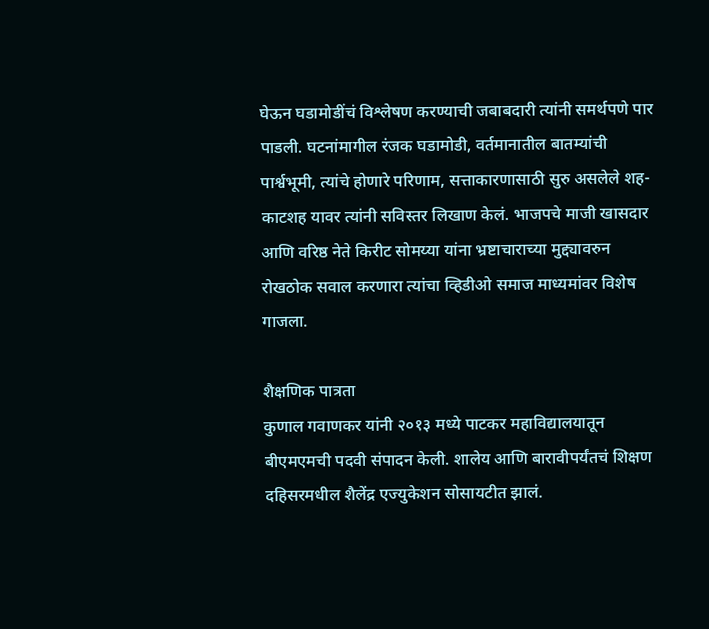घेऊन घडामोडींचं विश्लेषण करण्याची जबाबदारी त्यांनी समर्थपणे पार पाडली. घटनांमागील रंजक घडामोडी, वर्तमानातील बातम्यांची पार्श्वभूमी, त्यांचे होणारे परिणाम, सत्ताकारणासाठी सुरु असलेले शह-काटशह यावर त्यांनी सविस्तर लिखाण केलं. भाजपचे माजी खासदार आणि वरिष्ठ नेते किरीट सोमय्या यांना भ्रष्टाचाराच्या मुद्द्यावरुन रोखठोक सवाल करणारा त्यांचा व्हिडीओ समाज माध्यमांवर विशेष गाजला.

शैक्षणिक पात्रता
कुणाल गवाणकर यांनी २०१३ मध्ये पाटकर महाविद्यालयातून बीएमएमची पदवी संपादन केली. शालेय आणि बारावीपर्यंतचं शिक्षण दहिसरमधील शैलेंद्र एज्युकेशन सोसायटीत झालं.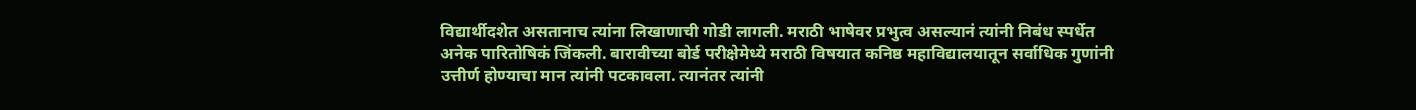विद्यार्थीदशेत असतानाच त्यांना लिखाणाची गोडी लागली. मराठी भाषेवर प्रभुत्व असल्यानं त्यांनी निबंध स्पर्धेत अनेक पारितोषिकं जिंकली. बारावीच्या बोर्ड परीक्षेमेध्ये मराठी विषयात कनिष्ठ महाविद्यालयातून सर्वाधिक गुणांनी उत्तीर्ण होण्याचा मान त्यांनी पटकावला. त्यानंतर त्यांनी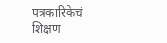पत्रकारिकेचं शिक्षण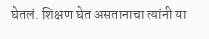घेतलं. शिक्षण घेत असतानाचा त्यांनी या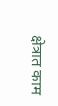क्षेत्रात काम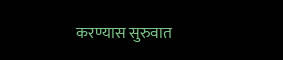करण्यास सुरुवात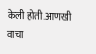केली होती.आणखी वाचा